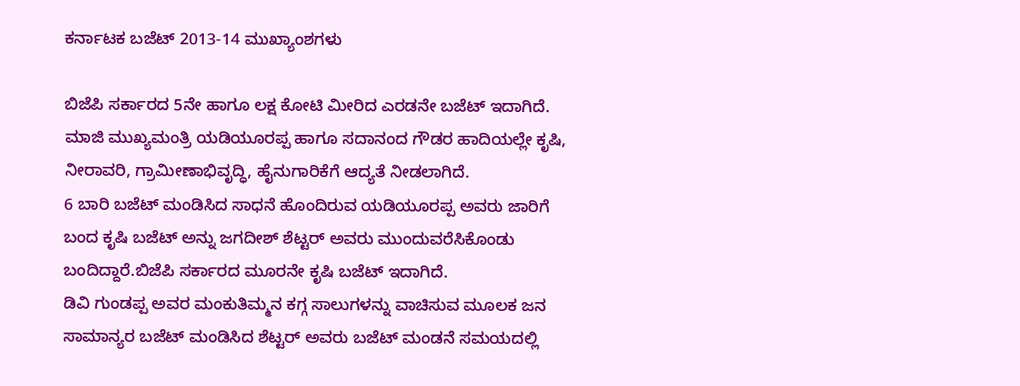ಕರ್ನಾಟಕ ಬಜೆಟ್ 2013-14 ಮುಖ್ಯಾಂಶಗಳು

ಬಿಜೆಪಿ ಸರ್ಕಾರದ 5ನೇ ಹಾಗೂ ಲಕ್ಷ ಕೋಟಿ ಮೀರಿದ ಎರಡನೇ ಬಜೆಟ್ ಇದಾಗಿದೆ. ಮಾಜಿ ಮುಖ್ಯಮಂತ್ರಿ ಯಡಿಯೂರಪ್ಪ ಹಾಗೂ ಸದಾನಂದ ಗೌಡರ ಹಾದಿಯಲ್ಲೇ ಕೃಷಿ, ನೀರಾವರಿ, ಗ್ರಾಮೀಣಾಭಿವೃದ್ಧಿ, ಹೈನುಗಾರಿಕೆಗೆ ಆದ್ಯತೆ ನೀಡಲಾಗಿದೆ.
6 ಬಾರಿ ಬಜೆಟ್ ಮಂಡಿಸಿದ ಸಾಧನೆ ಹೊಂದಿರುವ ಯಡಿಯೂರಪ್ಪ ಅವರು ಜಾರಿಗೆ ಬಂದ ಕೃಷಿ ಬಜೆಟ್ ಅನ್ನು ಜಗದೀಶ್ ಶೆಟ್ಟರ್ ಅವರು ಮುಂದುವರೆಸಿಕೊಂಡು ಬಂದಿದ್ದಾರೆ.ಬಿಜೆಪಿ ಸರ್ಕಾರದ ಮೂರನೇ ಕೃಷಿ ಬಜೆಟ್ ಇದಾಗಿದೆ.
ಡಿವಿ ಗುಂಡಪ್ಪ ಅವರ ಮಂಕುತಿಮ್ಮನ ಕಗ್ಗ ಸಾಲುಗಳನ್ನು ವಾಚಿಸುವ ಮೂಲಕ ಜನ ಸಾಮಾನ್ಯರ ಬಜೆಟ್ ಮಂಡಿಸಿದ ಶೆಟ್ಟರ್ ಅವರು ಬಜೆಟ್ ಮಂಡನೆ ಸಮಯದಲ್ಲಿ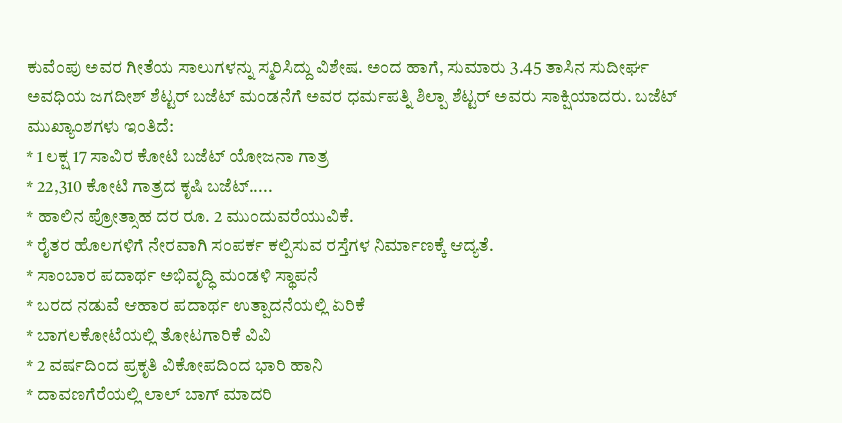ಕುವೆಂಪು ಅವರ ಗೀತೆಯ ಸಾಲುಗಳನ್ನು ಸ್ಮರಿಸಿದ್ದು ವಿಶೇಷ. ಅಂದ ಹಾಗೆ, ಸುಮಾರು 3.45 ತಾಸಿನ ಸುದೀರ್ಘ ಅವಧಿಯ ಜಗದೀಶ್ ಶೆಟ್ಟರ್ ಬಜೆಟ್ ಮಂಡನೆಗೆ ಅವರ ಧರ್ಮಪತ್ನಿ ಶಿಲ್ಪಾ ಶೆಟ್ಟರ್ ಅವರು ಸಾಕ್ಷಿಯಾದರು. ಬಜೆಟ್ ಮುಖ್ಯಾಂಶಗಳು ಇಂತಿದೆ:
* 1 ಲಕ್ಷ 17 ಸಾವಿರ ಕೋಟಿ ಬಜೆಟ್ ಯೋಜನಾ ಗಾತ್ರ
* 22,310 ಕೋಟಿ ಗಾತ್ರದ ಕೃಷಿ ಬಜೆಟ್.....
* ಹಾಲಿನ ಪ್ರೋತ್ಸಾಹ ದರ ರೂ. 2 ಮುಂದುವರೆಯುವಿಕೆ.
* ರೈತರ ಹೊಲಗಳಿಗೆ ನೇರವಾಗಿ ಸಂಪರ್ಕ ಕಲ್ಪಿಸುವ ರಸ್ತೆಗಳ ನಿರ್ಮಾಣಕ್ಕೆ ಆದ್ಯತೆ.
* ಸಾಂಬಾರ ಪದಾರ್ಥ ಅಭಿವೃದ್ಧಿ ಮಂಡಳಿ ಸ್ಥಾಪನೆ
* ಬರದ ನಡುವೆ ಆಹಾರ ಪದಾರ್ಥ ಉತ್ಪಾದನೆಯಲ್ಲಿ ಏರಿಕೆ
* ಬಾಗಲಕೋಟೆಯಲ್ಲಿ ತೋಟಗಾರಿಕೆ ವಿವಿ
* 2 ವರ್ಷದಿಂದ ಪ್ರಕೃತಿ ವಿಕೋಪದಿಂದ ಭಾರಿ ಹಾನಿ
* ದಾವಣಗೆರೆಯಲ್ಲಿ ಲಾಲ್ ಬಾಗ್ ಮಾದರಿ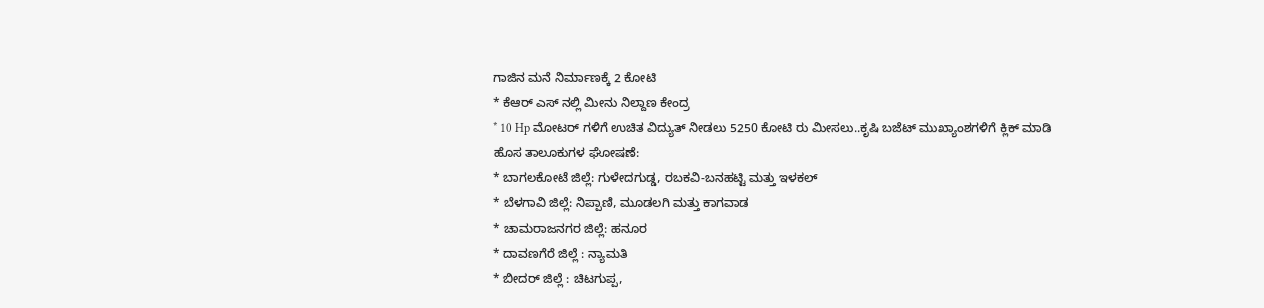ಗಾಜಿನ ಮನೆ ನಿರ್ಮಾಣಕ್ಕೆ 2 ಕೋಟಿ
* ಕೆಆರ್ ಎಸ್ ನಲ್ಲಿ ಮೀನು ನಿಲ್ದಾಣ ಕೇಂದ್ರ
* 10 Hp ಮೋಟರ್ ಗಳಿಗೆ ಉಚಿತ ವಿದ್ಯುತ್ ನೀಡಲು 5250 ಕೋಟಿ ರು ಮೀಸಲು..ಕೃಷಿ ಬಜೆಟ್ ಮುಖ್ಯಾಂಶಗಳಿಗೆ ಕ್ಲಿಕ್ ಮಾಡಿ
ಹೊಸ ತಾಲೂಕುಗಳ ಘೋಷಣೆ:
* ಬಾಗಲಕೋಟೆ ಜಿಲ್ಲೆ: ಗುಳೇದಗುಡ್ಡ, ರಬಕವಿ-ಬನಹಟ್ಟಿ ಮತ್ತು ಇಳಕಲ್
* ಬೆಳಗಾವಿ ಜಿಲ್ಲೆ: ನಿಪ್ಪಾಣಿ, ಮೂಡಲಗಿ ಮತ್ತು ಕಾಗವಾಡ
* ಚಾಮರಾಜನಗರ ಜಿಲ್ಲೆ: ಹನೂರ
* ದಾವಣಗೆರೆ ಜಿಲ್ಲೆ : ನ್ಯಾಮತಿ
* ಬೀದರ್ ಜಿಲ್ಲೆ : ಚಿಟಗುಪ್ಪ,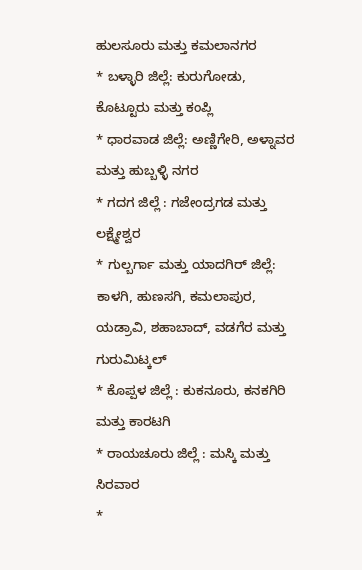ಹುಲಸೂರು ಮತ್ತು ಕಮಲಾನಗರ
* ಬಳ್ಳಾರಿ ಜಿಲ್ಲೆ: ಕುರುಗೋಡು, ಕೊಟ್ಟೂರು ಮತ್ತು ಕಂಪ್ಲಿ
* ಧಾರವಾಡ ಜಿಲ್ಲೆ: ಅಣ್ಣಿಗೇರಿ, ಅಳ್ನಾವರ ಮತ್ತು ಹುಬ್ಬಳ್ಳಿ ನಗರ
* ಗದಗ ಜಿಲ್ಲೆ : ಗಜೇಂದ್ರಗಡ ಮತ್ತು ಲಕ್ಷ್ಮೇಶ್ವರ
* ಗುಲ್ಬರ್ಗಾ ಮತ್ತು ಯಾದಗಿರ್ ಜಿಲ್ಲೆ: ಕಾಳಗಿ, ಹುಣಸಗಿ, ಕಮಲಾಪುರ, ಯಡ್ರಾವಿ, ಶಹಾಬಾದ್, ವಡಗೆರ ಮತ್ತು ಗುರುಮಿಟ್ಕಲ್
* ಕೊಪ್ಪಳ ಜಿಲ್ಲೆ : ಕುಕನೂರು, ಕನಕಗಿರಿ ಮತ್ತು ಕಾರಟಗಿ
* ರಾಯಚೂರು ಜಿಲ್ಲೆ : ಮಸ್ಕಿ ಮತ್ತು ಸಿರವಾರ
*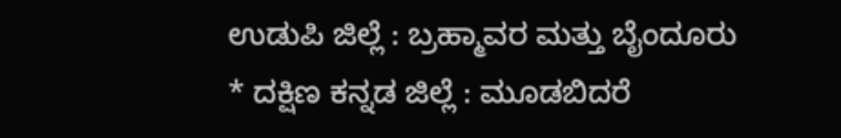ಉಡುಪಿ ಜಿಲ್ಲೆ : ಬ್ರಹ್ಮಾವರ ಮತ್ತು ಬೈಂದೂರು
* ದಕ್ಷಿಣ ಕನ್ನಡ ಜಿಲ್ಲೆ : ಮೂಡಬಿದರೆ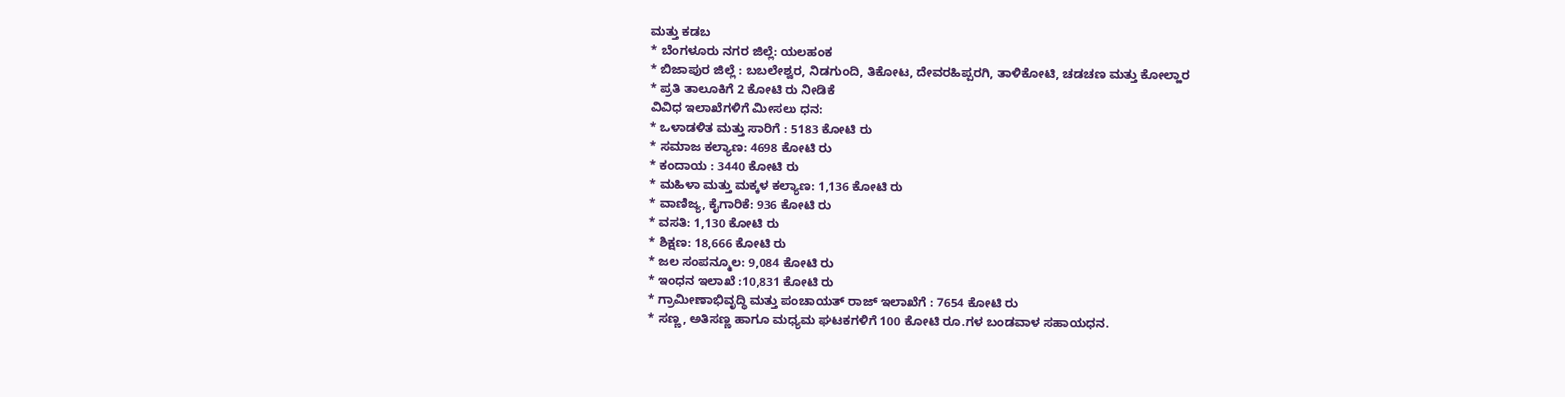ಮತ್ತು ಕಡಬ
* ಬೆಂಗಳೂರು ನಗರ ಜಿಲ್ಲೆ: ಯಲಹಂಕ
* ಬಿಜಾಪುರ ಜಿಲ್ಲೆ : ಬಬಲೇಶ್ವರ, ನಿಡಗುಂದಿ, ತಿಕೋಟ, ದೇವರಹಿಪ್ಪರಗಿ, ತಾಳಿಕೋಟಿ, ಚಡಚಣ ಮತ್ತು ಕೋಲ್ಹಾರ
* ಪ್ರತಿ ತಾಲೂಕಿಗೆ 2 ಕೋಟಿ ರು ನೀಡಿಕೆ
ವಿವಿಧ ಇಲಾಖೆಗಳಿಗೆ ಮೀಸಲು ಧನ:
* ಒಳಾಡಳಿತ ಮತ್ತು ಸಾರಿಗೆ : 5183 ಕೋಟಿ ರು
* ಸಮಾಜ ಕಲ್ಯಾಣ: 4698 ಕೋಟಿ ರು
* ಕಂದಾಯ : 3440 ಕೋಟಿ ರು
* ಮಹಿಳಾ ಮತ್ತು ಮಕ್ಕಳ ಕಲ್ಯಾಣ: 1,136 ಕೋಟಿ ರು
* ವಾಣಿಜ್ಯ, ಕೈಗಾರಿಕೆ: 936 ಕೋಟಿ ರು
* ವಸತಿ: 1,130 ಕೋಟಿ ರು
* ಶಿಕ್ಷಣ: 18,666 ಕೋಟಿ ರು
* ಜಲ ಸಂಪನ್ಮೂಲ: 9,084 ಕೋಟಿ ರು
* ಇಂಧನ ಇಲಾಖೆ :10,831 ಕೋಟಿ ರು
* ಗ್ರಾಮೀಣಾಭಿವೃದ್ಧಿ ಮತ್ತು ಪಂಚಾಯತ್ ರಾಜ್ ಇಲಾಖೆಗೆ : 7654 ಕೋಟಿ ರು
* ಸಣ್ಣ, ಅತಿಸಣ್ಣ ಹಾಗೂ ಮಧ್ಯಮ ಘಟಕಗಳಿಗೆ 100 ಕೋಟಿ ರೂ.ಗಳ ಬಂಡವಾಳ ಸಹಾಯಧನ.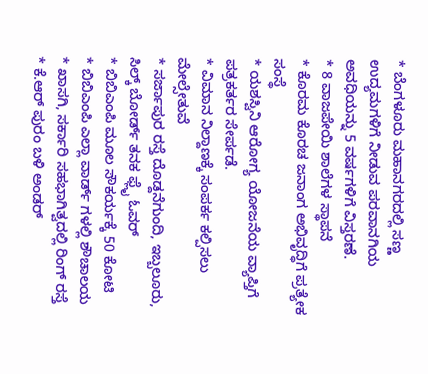* ಬೆಂಗಳೂರು ಮಹಾನಗರದಲ್ಲಿ ಸಣ್ಣ ಉದ್ಯಮಗಳಿಗೆ ನೀಡುವ ಪರವಾನಗಿಯ ಅವಧಿಯನ್ನು 5 ವರ್ಷಗಳಿಗೆ ವಿಸ್ತರಣೆ.
* 8 ವಾಜಪೇಯಿ ಶಾಲೆಗಳ ಸ್ಥಾಪನೆ
* ಕೊರಮ ಕೊರಚ ಜನಾಂಗ ಅಭಿವೃದ್ಧಿಗೆ ಪ್ರತ್ಯೇಕ ಸಂಸ್ಥೆ
* ಯಶಸ್ವಿನಿ ಆರೋಗ್ಯ ಯೋಜನೆಯ ವ್ಯಾಪ್ತಿಗೆ ಪತ್ರಕರ್ತರ ಸೇರ್ಪಡೆ.
* ವಿಮಾನ ನಿಲ್ದಾಣಕ್ಕೆ ಸಂಪರ್ಕ ಕಲ್ಪಿಸಲು ಮೇಲ್ಸೇತುವೆ
* ಸರ್ಜಾಪುರ ರಸ್ತೆ ದೊಡ್ದನೆಗುಂದಿ, ಇಬ್ಬಲೂರು, ಸಿಲ್ಕ್ ಬೋರ್ಡ್ ತನಕ ಫ್ಲೈ ಓವರ್
* ಬಿಬಿಎಂಪಿ ಮೂಲ ಸೌಕರ್ಯಕ್ಕೆ 50 ಕೋಟಿ
* ಬಿಬಿಎಂಪಿ ಎಲ್ಲಾ ವಾರ್ಡ್ ಗಳಲ್ಲಿ ಶೌಚಾಲಯ
* ಖಾಸಗಿ, ಸರ್ಕಾರಿ ಸಹಭಾಗಿತ್ವದಲ್ಲಿ ರಿಂಗ್ ರಸ್ತೆ
* ಕೆ.ಆರ್ ಪುರಂ ಬಳಿ ಅಂಡರ್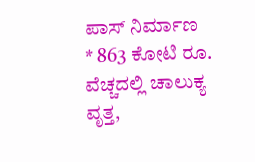ಪಾಸ್ ನಿರ್ಮಾಣ
* 863 ಕೋಟಿ ರೂ. ವೆಚ್ಚದಲ್ಲಿ ಚಾಲುಕ್ಯ ವೃತ್ತ,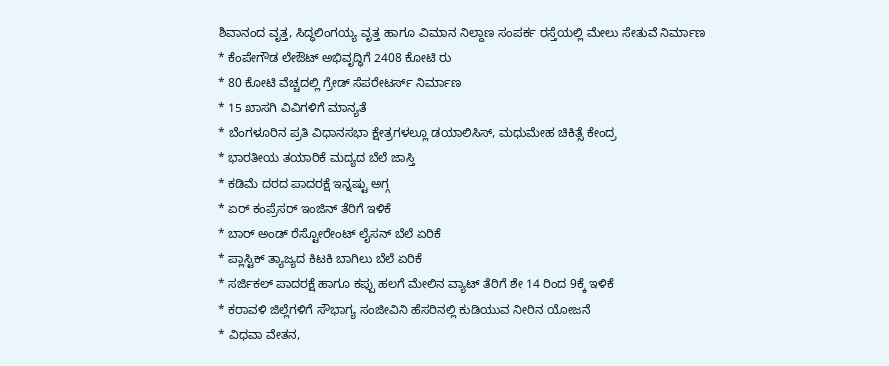ಶಿವಾನಂದ ವೃತ್ತ, ಸಿದ್ಧಲಿಂಗಯ್ಯ ವೃತ್ತ ಹಾಗೂ ವಿಮಾನ ನಿಲ್ದಾಣ ಸಂಪರ್ಕ ರಸ್ತೆಯಲ್ಲಿ ಮೇಲು ಸೇತುವೆ ನಿರ್ಮಾಣ
* ಕೆಂಪೇಗೌಡ ಲೇಔಟ್ ಅಭಿವೃದ್ಧಿಗೆ 2408 ಕೋಟಿ ರು
* 80 ಕೋಟಿ ವೆಚ್ಚದಲ್ಲಿ ಗ್ರೇಡ್ ಸೆಪರೇಟರ್ಸ್ ನಿರ್ಮಾಣ
* 15 ಖಾಸಗಿ ವಿವಿಗಳಿಗೆ ಮಾನ್ಯತೆ
* ಬೆಂಗಳೂರಿನ ಪ್ರತಿ ವಿಧಾನಸಭಾ ಕ್ಷೇತ್ರಗಳಲ್ಲೂ ಡಯಾಲಿಸಿಸ್, ಮಧುಮೇಹ ಚಿಕಿತ್ಸೆ ಕೇಂದ್ರ
* ಭಾರತೀಯ ತಯಾರಿಕೆ ಮದ್ಯದ ಬೆಲೆ ಜಾಸ್ತಿ
* ಕಡಿಮೆ ದರದ ಪಾದರಕ್ಷೆ ಇನ್ನಷ್ಟು ಅಗ್ಗ
* ಏರ್ ಕಂಪ್ರೆಸರ್ ಇಂಜಿನ್ ತೆರಿಗೆ ಇಳಿಕೆ
* ಬಾರ್ ಅಂಡ್ ರೆಸ್ಟೋರೇಂಟ್ ಲೈಸನ್ ಬೆಲೆ ಏರಿಕೆ
* ಪ್ಲಾಸ್ಟಿಕ್ ತ್ಯಾಜ್ಯದ ಕಿಟಕಿ ಬಾಗಿಲು ಬೆಲೆ ಏರಿಕೆ
* ಸರ್ಜಿಕಲ್ ಪಾದರಕ್ಷೆ ಹಾಗೂ ಕಪ್ಪು ಹಲಗೆ ಮೇಲಿನ ವ್ಯಾಟ್ ತೆರಿಗೆ ಶೇ 14 ರಿಂದ 9ಕ್ಕೆ ಇಳಿಕೆ
* ಕರಾವಳಿ ಜಿಲ್ಲೆಗಳಿಗೆ ಸೌಭಾಗ್ಯ ಸಂಜೀವಿನಿ ಹೆಸರಿನಲ್ಲಿ ಕುಡಿಯುವ ನೀರಿನ ಯೋಜನೆ
* ವಿಧವಾ ವೇತನ,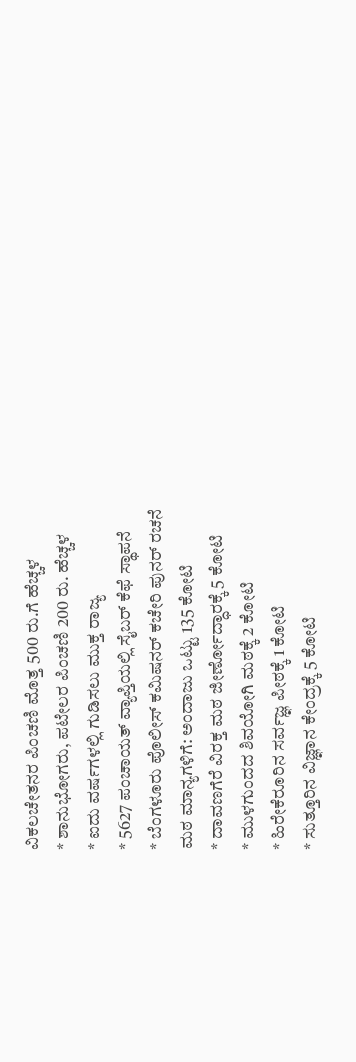ವಿಕಲಚೇತನರ ಪಿಂಚಣಿ ಮೊತ್ತ 500 ರು.ಗೆ ಹೆಚ್ಚಳ
* ಶಾನುಭೋಗರು, ಪಟೇಲರ ಪಿಂಚಣಿ 200 ರು. ಹೆಚ್ಚಳ
* ಐದು ವರ್ಷಗಳಲ್ಲಿ ಗುಡಿಸಲು ಮುಕ್ತ ರಾಜ್ಯ
* 5627 ಪಂಚಾಯತ್ ವ್ಯಾಪ್ತಿಯಲ್ಲಿ ಸೈಬರ್ ಕೆಫೆ ಸ್ಥಾಪನೆ
* ಬೆಂಗಳೂರು ಪೊಲೀಸ್ ಕಮಿಷನರ್ ಕಚೇರಿ ಪುನರ್ ರಚನೆ
ಮಠ ಮಾನ್ಯಗಳಿಗೆ: ಅಂದಾಜು ಒಟ್ಟು 135 ಕೋಟಿ
* ದಾವಣಗೆರೆ ವಿರಕ್ತ ಮಠ ಜೀರ್ಣೋದ್ಧಾರಕ್ಕೆ 5 ಕೋಟಿ
* ಮುಳಗುಂದದ ಶಿವಯೋಗಿ ಮಠಕ್ಕೆ 2 ಕೋಟಿ
* ಹಿರೇಕೆರೂರಿನ ಸರ್ವಜ್ಞ ಪೀಠಕ್ಕೆ 1 ಕೋಟಿ
* ಸುತ್ತೂರಿನ ವಿಜ್ಞಾನ ಕೇಂದ್ರಕ್ಕೆ 5 ಕೋಟಿ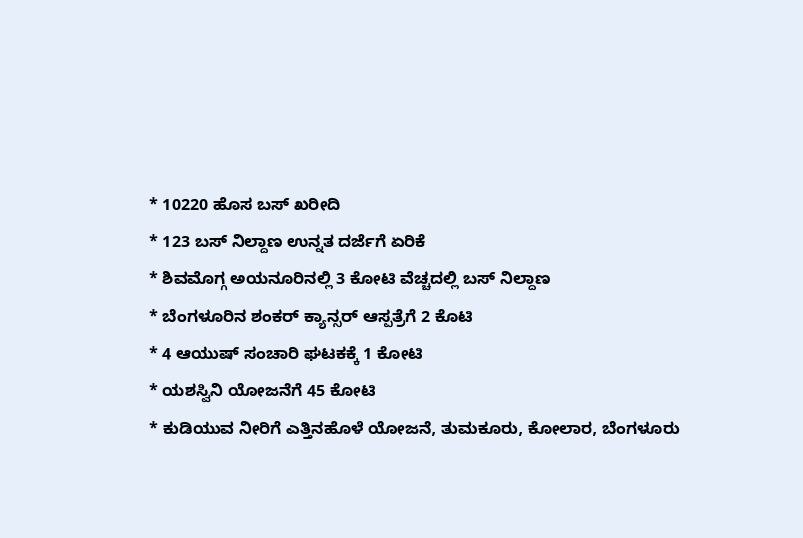* 10220 ಹೊಸ ಬಸ್ ಖರೀದಿ
* 123 ಬಸ್ ನಿಲ್ದಾಣ ಉನ್ನತ ದರ್ಜೆಗೆ ಏರಿಕೆ
* ಶಿವಮೊಗ್ಗ ಅಯನೂರಿನಲ್ಲಿ 3 ಕೋಟಿ ವೆಚ್ಚದಲ್ಲಿ ಬಸ್ ನಿಲ್ದಾಣ
* ಬೆಂಗಳೂರಿನ ಶಂಕರ್ ಕ್ಯಾನ್ಸರ್ ಆಸ್ಪತ್ರೆಗೆ 2 ಕೊಟಿ
* 4 ಆಯುಷ್ ಸಂಚಾರಿ ಘಟಕಕ್ಕೆ 1 ಕೋಟಿ
* ಯಶಸ್ವಿನಿ ಯೋಜನೆಗೆ 45 ಕೋಟಿ
* ಕುಡಿಯುವ ನೀರಿಗೆ ಎತ್ತಿನಹೊಳೆ ಯೋಜನೆ, ತುಮಕೂರು, ಕೋಲಾರ, ಬೆಂಗಳೂರು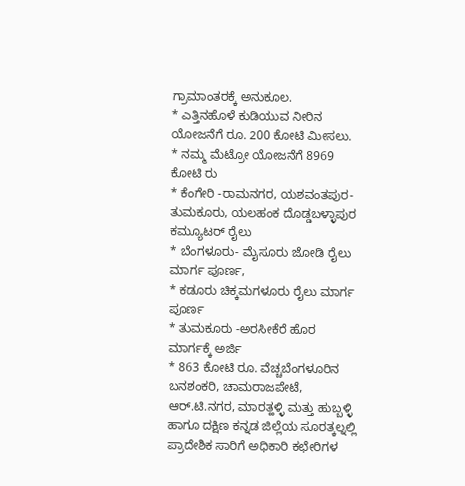ಗ್ರಾಮಾಂತರಕ್ಕೆ ಅನುಕೂಲ.
* ಎತ್ತಿನಹೊಳೆ ಕುಡಿಯುವ ನೀರಿನ ಯೋಜನೆಗೆ ರೂ. 200 ಕೋಟಿ ಮೀಸಲು.
* ನಮ್ಮ ಮೆಟ್ರೋ ಯೋಜನೆಗೆ 8969 ಕೋಟಿ ರು
* ಕೆಂಗೇರಿ -ರಾಮನಗರ, ಯಶವಂತಪುರ-ತುಮಕೂರು, ಯಲಹಂಕ ದೊಡ್ಡಬಳ್ಳಾಪುರ ಕಮ್ಯೂಟರ್ ರೈಲು
* ಬೆಂಗಳೂರು- ಮೈಸೂರು ಜೋಡಿ ರೈಲು ಮಾರ್ಗ ಪೂರ್ಣ,
* ಕಡೂರು ಚಿಕ್ಕಮಗಳೂರು ರೈಲು ಮಾರ್ಗ ಪೂರ್ಣ
* ತುಮಕೂರು -ಅರಸೀಕೆರೆ ಹೊರ ಮಾರ್ಗಕ್ಕೆ ಅರ್ಜಿ
* 863 ಕೋಟಿ ರೂ. ವೆಚ್ಚಬೆಂಗಳೂರಿನ ಬನಶಂಕರಿ, ಚಾಮರಾಜಪೇಟೆ, ಆರ್.ಟಿ.ನಗರ, ಮಾರತ್ಹಳ್ಳಿ ಮತ್ತು ಹುಬ್ಬಳ್ಳಿ ಹಾಗೂ ದಕ್ಷಿಣ ಕನ್ನಡ ಜಿಲ್ಲೆಯ ಸೂರತ್ಕಲ್ನಲ್ಲಿ ಪ್ರಾದೇಶಿಕ ಸಾರಿಗೆ ಅಧಿಕಾರಿ ಕಛೇರಿಗಳ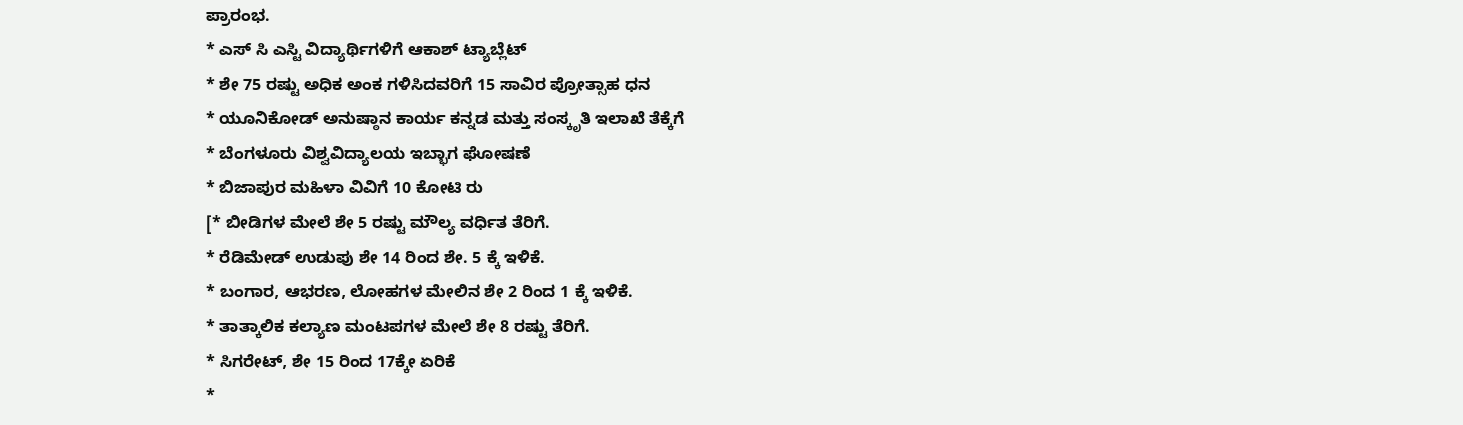ಪ್ರಾರಂಭ.
* ಎಸ್ ಸಿ ಎಸ್ಟಿ ವಿದ್ಯಾರ್ಥಿಗಳಿಗೆ ಆಕಾಶ್ ಟ್ಯಾಬ್ಲೆಟ್
* ಶೇ 75 ರಷ್ಟು ಅಧಿಕ ಅಂಕ ಗಳಿಸಿದವರಿಗೆ 15 ಸಾವಿರ ಪ್ರೋತ್ಸಾಹ ಧನ
* ಯೂನಿಕೋಡ್ ಅನುಷ್ಠಾನ ಕಾರ್ಯ ಕನ್ನಡ ಮತ್ತು ಸಂಸ್ಕೃತಿ ಇಲಾಖೆ ತೆಕ್ಕೆಗೆ
* ಬೆಂಗಳೂರು ವಿಶ್ವವಿದ್ಯಾಲಯ ಇಬ್ಭಾಗ ಘೋಷಣೆ
* ಬಿಜಾಪುರ ಮಹಿಳಾ ವಿವಿಗೆ 10 ಕೋಟಿ ರು
[* ಬೀಡಿಗಳ ಮೇಲೆ ಶೇ 5 ರಷ್ಟು ಮೌಲ್ಯ ವರ್ಧಿತ ತೆರಿಗೆ.
* ರೆಡಿಮೇಡ್ ಉಡುಪು ಶೇ 14 ರಿಂದ ಶೇ. 5 ಕ್ಕೆ ಇಳಿಕೆ.
* ಬಂಗಾರ, ಆಭರಣ, ಲೋಹಗಳ ಮೇಲಿನ ಶೇ 2 ರಿಂದ 1 ಕ್ಕೆ ಇಳಿಕೆ.
* ತಾತ್ಕಾಲಿಕ ಕಲ್ಯಾಣ ಮಂಟಪಗಳ ಮೇಲೆ ಶೇ 8 ರಷ್ಟು ತೆರಿಗೆ.
* ಸಿಗರೇಟ್, ಶೇ 15 ರಿಂದ 17ಕ್ಕೇ ಏರಿಕೆ
*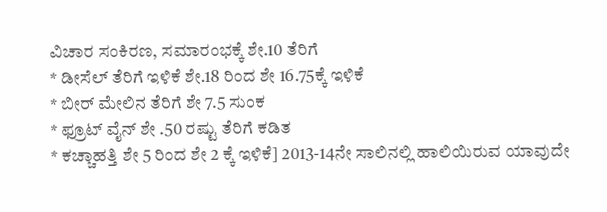ವಿಚಾರ ಸಂಕಿರಣ, ಸಮಾರಂಭಕ್ಕೆ ಶೇ.10 ತೆರಿಗೆ
* ಡೀಸೆಲ್ ತೆರಿಗೆ ಇಳಿಕೆ ಶೇ.18 ರಿಂದ ಶೇ 16.75ಕ್ಕೆ ಇಳಿಕೆ
* ಬೀರ್ ಮೇಲಿನ ತೆರಿಗೆ ಶೇ 7.5 ಸುಂಕ
* ಫ್ರೂಟ್ ವೈನ್ ಶೇ .50 ರಷ್ಟು ತೆರಿಗೆ ಕಡಿತ
* ಕಚ್ಚಾಹತ್ತಿ ಶೇ 5 ರಿಂದ ಶೇ 2 ಕ್ಕೆ ಇಳಿಕೆ] 2013-14ನೇ ಸಾಲಿನಲ್ಲಿ ಹಾಲಿಯಿರುವ ಯಾವುದೇ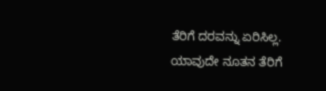ತೆರಿಗೆ ದರವನ್ನು ಏರಿಸಿಲ್ಲ. ಯಾವುದೇ ನೂತನ ತೆರಿಗೆ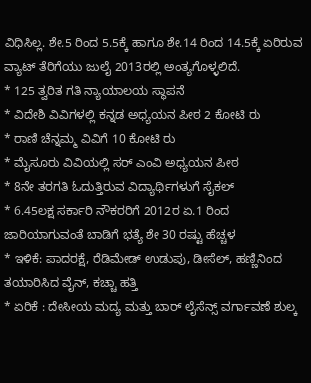ವಿಧಿಸಿಲ್ಲ. ಶೇ.5 ರಿಂದ 5.5ಕ್ಕೆ ಹಾಗೂ ಶೇ.14 ರಿಂದ 14.5ಕ್ಕೆ ಏರಿರುವ ವ್ಯಾಟ್ ತೆರಿಗೆಯು ಜುಲೈ 2013ರಲ್ಲಿ ಅಂತ್ಯಗೊಳ್ಳಲಿದೆ.
* 125 ತ್ವರಿತ ಗತಿ ನ್ಯಾಯಾಲಯ ಸ್ಥಾಪನೆ
* ವಿದೇಶಿ ವಿವಿಗಳಲ್ಲಿ ಕನ್ನಡ ಅಧ್ಯಯನ ಪೀಠ 2 ಕೋಟಿ ರು
* ರಾಣಿ ಚೆನ್ನಮ್ಮ ವಿವಿಗೆ 10 ಕೋಟಿ ರು
* ಮೈಸೂರು ವಿವಿಯಲ್ಲಿ ಸರ್ ಎಂವಿ ಅಧ್ಯಯನ ಪೀಠ
* 8ನೇ ತರಗತಿ ಓದುತ್ತಿರುವ ವಿದ್ಯಾರ್ಥಿಗಳುಗೆ ಸೈಕಲ್
* 6.45ಲಕ್ಷ ಸರ್ಕಾರಿ ನೌಕರರಿಗೆ 2012ರ ಏ.1 ರಿಂದ ಜಾರಿಯಾಗುವಂತೆ ಬಾಡಿಗೆ ಭತ್ಯೆ ಶೇ 30 ರಷ್ಟು ಹೆಚ್ಚಳ
* ಇಳಿಕೆ: ಪಾದರಕ್ಷೆ, ರೆಡಿಮೇಡ್ ಉಡುಪು, ಡೀಸೆಲ್, ಹಣ್ಣಿನಿಂದ ತಯಾರಿಸಿದ ವೈನ್, ಕಚ್ಚಾ ಹತ್ತಿ
* ಏರಿಕೆ : ದೇಸೀಯ ಮದ್ಯ ಮತ್ತು ಬಾರ್ ಲೈಸೆನ್ಸ್ ವರ್ಗಾವಣೆ ಶುಲ್ಕ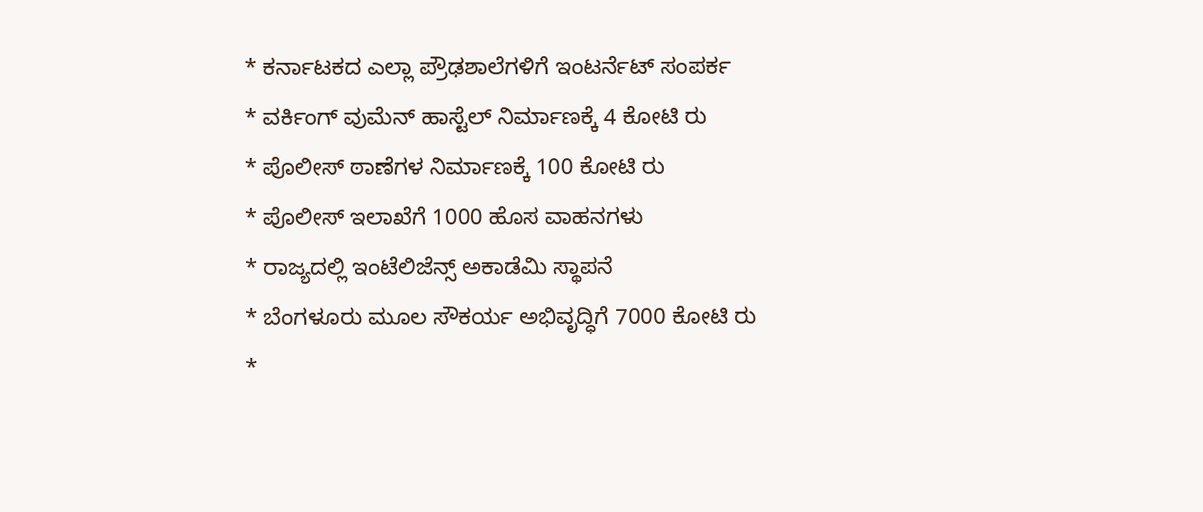* ಕರ್ನಾಟಕದ ಎಲ್ಲಾ ಪ್ರೌಢಶಾಲೆಗಳಿಗೆ ಇಂಟರ್ನೆಟ್ ಸಂಪರ್ಕ
* ವರ್ಕಿಂಗ್ ವುಮೆನ್ ಹಾಸ್ಟೆಲ್ ನಿರ್ಮಾಣಕ್ಕೆ 4 ಕೋಟಿ ರು
* ಪೊಲೀಸ್ ಠಾಣೆಗಳ ನಿರ್ಮಾಣಕ್ಕೆ 100 ಕೋಟಿ ರು
* ಪೊಲೀಸ್ ಇಲಾಖೆಗೆ 1000 ಹೊಸ ವಾಹನಗಳು
* ರಾಜ್ಯದಲ್ಲಿ ಇಂಟೆಲಿಜೆನ್ಸ್ ಅಕಾಡೆಮಿ ಸ್ಥಾಪನೆ
* ಬೆಂಗಳೂರು ಮೂಲ ಸೌಕರ್ಯ ಅಭಿವೃದ್ಧಿಗೆ 7000 ಕೋಟಿ ರು
*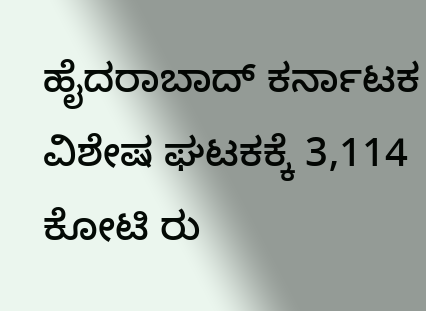ಹೈದರಾಬಾದ್ ಕರ್ನಾಟಕ ವಿಶೇಷ ಘಟಕಕ್ಕೆ 3,114 ಕೋಟಿ ರು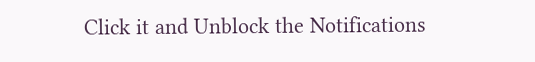Click it and Unblock the Notifications